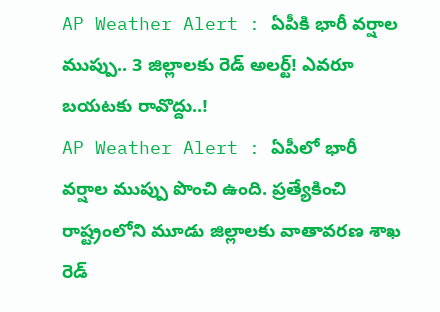AP Weather Alert : ఏపీకి భారీ వర్షాల ముప్పు.. 3 జిల్లాలకు రెడ్ అలర్ట్! ఎవరూ బయటకు రావొద్దు..!
AP Weather Alert : ఏపీలో భారీ వర్షాల ముప్పు పొంచి ఉంది. ప్రత్యేకించి రాష్ట్రంలోని మూడు జిల్లాలకు వాతావరణ శాఖ రెడ్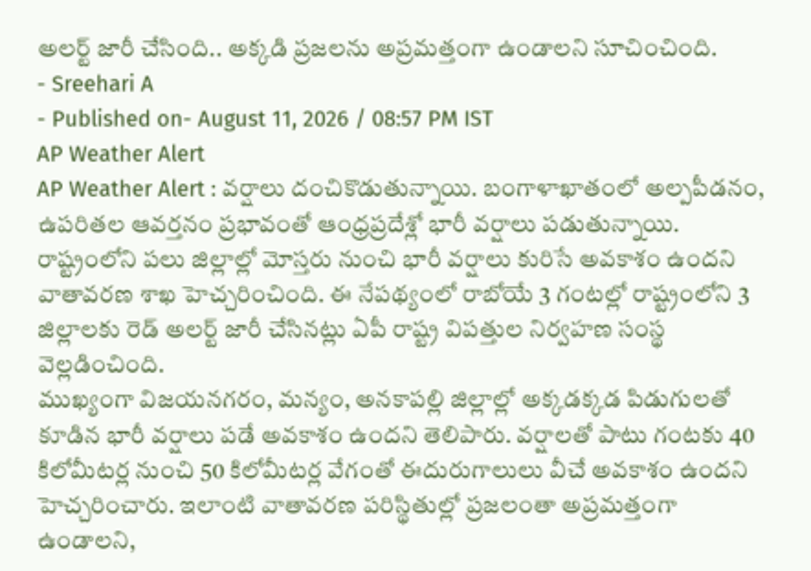అలర్ట్ జారీ చేసింది.. అక్కడి ప్రజలను అప్రమత్తంగా ఉండాలని సూచించింది.
- Sreehari A
- Published on- August 11, 2026 / 08:57 PM IST
AP Weather Alert
AP Weather Alert : వర్షాలు దంచికొడుతున్నాయి. బంగాళాఖాతంలో అల్పపీడనం, ఉపరితల ఆవర్తనం ప్రభావంతో ఆంధ్రప్రదేశ్లో భారీ వర్షాలు పడుతున్నాయి. రాష్ట్రంలోని పలు జిల్లాల్లో మోస్తరు నుంచి భారీ వర్షాలు కురిసే అవకాశం ఉందని వాతావరణ శాఖ హెచ్చరించింది. ఈ నేపథ్యంలో రాబోయే 3 గంటల్లో రాష్ట్రంలోని 3 జిల్లాలకు రెడ్ అలర్ట్ జారీ చేసినట్లు ఏపీ రాష్ట్ర విపత్తుల నిర్వహణ సంస్థ వెల్లడించింది.
ముఖ్యంగా విజయనగరం, మన్యం, అనకాపల్లి జిల్లాల్లో అక్కడక్కడ పిడుగులతో కూడిన భారీ వర్షాలు పడే అవకాశం ఉందని తెలిపారు. వర్షాలతో పాటు గంటకు 40 కిలోమీటర్ల నుంచి 50 కిలోమీటర్ల వేగంతో ఈదురుగాలులు వీచే అవకాశం ఉందని హెచ్చరించారు. ఇలాంటి వాతావరణ పరిస్థితుల్లో ప్రజలంతా అప్రమత్తంగా ఉండాలని,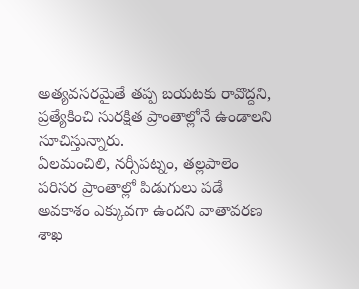అత్యవసరమైతే తప్ప బయటకు రావొద్దని, ప్రత్యేకించి సురక్షిత ప్రాంతాల్లోనే ఉండాలని సూచిస్తున్నారు.
ఏలమంచిలి, నర్సీపట్నం, తల్లపాలెం పరిసర ప్రాంతాల్లో పిడుగులు పడే అవకాశం ఎక్కువగా ఉందని వాతావరణ శాఖ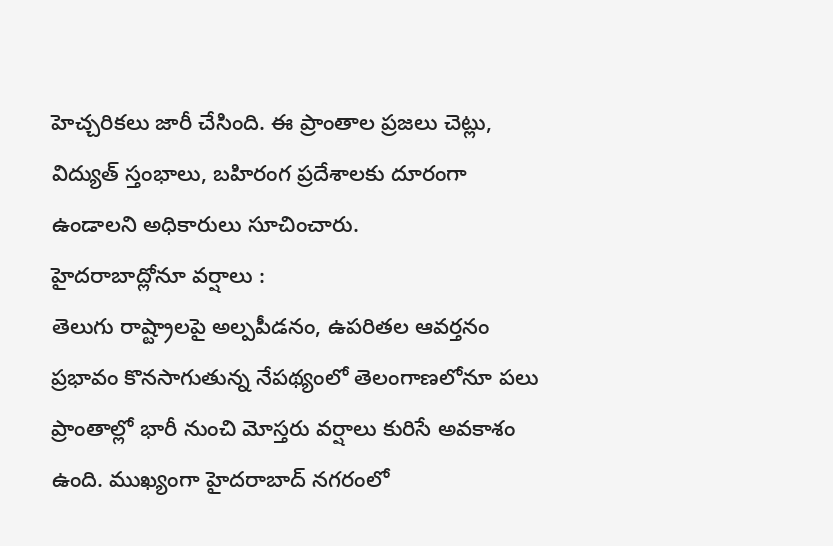హెచ్చరికలు జారీ చేసింది. ఈ ప్రాంతాల ప్రజలు చెట్లు, విద్యుత్ స్తంభాలు, బహిరంగ ప్రదేశాలకు దూరంగా ఉండాలని అధికారులు సూచించారు.
హైదరాబాద్లోనూ వర్షాలు :
తెలుగు రాష్ట్రాలపై అల్పపీడనం, ఉపరితల ఆవర్తనం ప్రభావం కొనసాగుతున్న నేపథ్యంలో తెలంగాణలోనూ పలు ప్రాంతాల్లో భారీ నుంచి మోస్తరు వర్షాలు కురిసే అవకాశం ఉంది. ముఖ్యంగా హైదరాబాద్ నగరంలో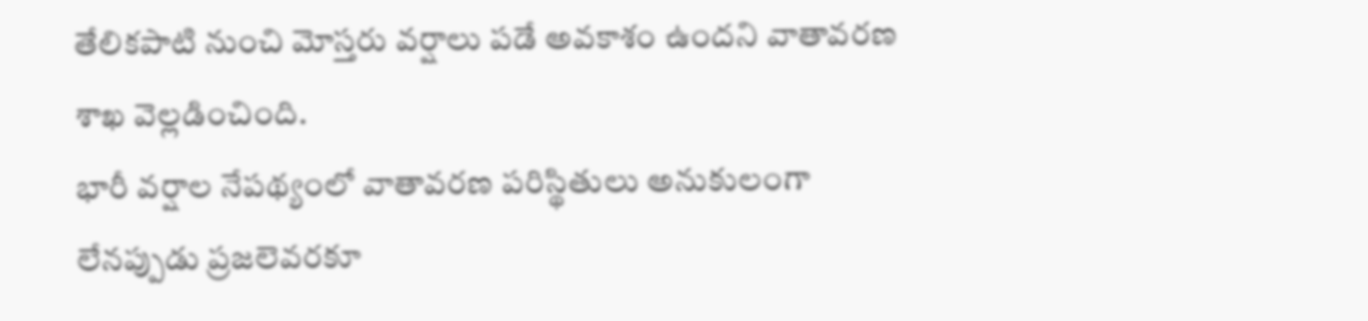తేలికపాటి నుంచి మోస్తరు వర్షాలు పడే అవకాశం ఉందని వాతావరణ శాఖ వెల్లడించింది.
భారీ వర్షాల నేపథ్యంలో వాతావరణ పరిస్థితులు అనుకులంగా లేనప్పుడు ప్రజలెవరకూ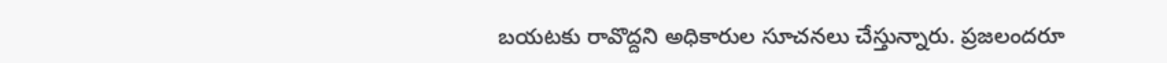బయటకు రావొద్దని అధికారుల సూచనలు చేస్తున్నారు. ప్రజలందరూ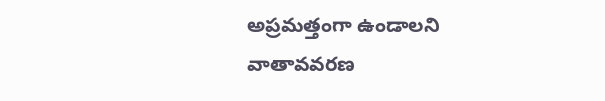అప్రమత్తంగా ఉండాలని వాతావవరణ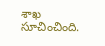శాఖ సూచించింది.